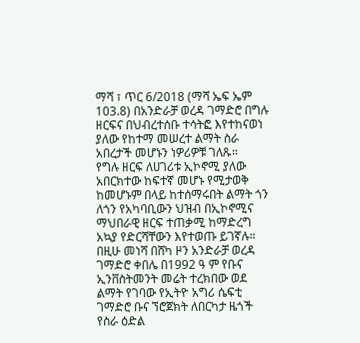ማሻ ፣ ጥር 6/2018 (ማሻ ኤፍ ኤም 103.8) በአንድራቻ ወረዳ ገማድሮ በግሉ ዘርፍና በህብረተሰቡ ተሳትፎ እየተከናወነ ያለው የከተማ መሠረተ ልማት ስራ አበረታች መሆኑን ነዎሪዎቹ ገለጹ።
የግሉ ዘርፍ ለሀገሪቱ ኢኮኖሚ ያለው አበርክተው ከፍተኛ መሆኑ የሚታወቅ ከመሆኑም በላይ ከተሰማሩበት ልማት ጎን ለጎን የአካባቢውን ህዝብ በኢኮኖሚና ማህበራዊ ዘርፍ ተጠቃሚ ከማድረግ አኳያ የድርሻቸውን እየተወጡ ይገኛሉ።
በዚሁ መነሻ በሸካ ዞን አንድራቻ ወረዳ ገማድሮ ቀበሌ በ1992 ዓ ም የቡና ኢንቨስትመንት መሬት ተረክበው ወደ ልማት የገባው የኢትዮ አግሪ ሴፍቲ ገማድሮ ቡና ኘሮጀክት ለበርካታ ዜጎች የስራ ዕድል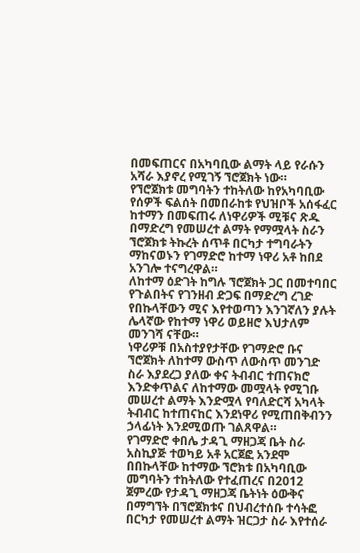በመፍጠርና በአካባቢው ልማት ላይ የራሱን አሻራ እያኖረ የሚገኝ ኘሮጀክት ነው።
የኘሮጀክቱ መግባትን ተከትለው ከየአካባቢው የሰዎች ፍልሰት በመበራከቱ የህዝቦች አሰፋፈር ከተማን በመፍጠሩ ለነዋሪዎች ሚቹና ጽዱ በማድረግ የመሠረተ ልማት የማሟላት ስራን ኘሮጀክቱ ትኩረት ሰጥቶ በርካታ ተግባራትን ማከናወኑን የገማድሮ ከተማ ነዋሪ አቶ ከበደ አንገሎ ተናግረዋል።
ለከተማ ዕድገት ከግሉ ኘሮጀክት ጋር በመተባበር የጉልበትና የገንዘብ ድጋፍ በማድረግ ረገድ የበኩላቸውን ሚና እየተወጣን እንገኛለን ያሉት ሌላኛው የከተማ ነዋሪ ወይዘሮ እህታለም መንገሻ ናቸው።
ነዋሪዎቹ በአስተያየታቸው የገማድሮ ቡና ኘሮጀክት ለከተማ ውስጥ ለውስጥ መንገድ ስራ እያደረጋ ያለው ቀና ትብብር ተጠናክሮ እንድቀጥልና ለከተማው መሟላት የሚገቡ መሠረተ ልማት እንድሟላ የባለድርሻ አካላት ትብብር ከተጠናከር እንደነዋሪ የሚጠበቅብንን ኃላፊነት እንደሚወጡ ገልጸዋል።
የገማድሮ ቀበሌ ታዳጊ ማዘጋጃ ቤት ስራ አስኪያጅ ተወካይ አቶ አርጀፎ አንደሞ በበኩላቸው ከተማው ኘሮክቱ በአካባቢው መግባትን ተከትለው የተፈጠረና በ2012 ጀምረው የታዳጊ ማዘጋጃ ቤትነት ዕውቅና በማግኘት በኘሮጀክቱና በህብረተሰቡ ተሳትፎ በርካታ የመሠረተ ልማት ዝርጋታ ስራ እየተሰራ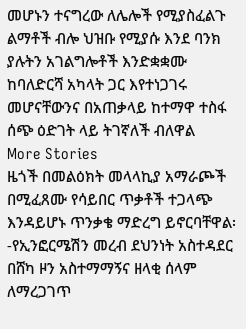መሆኑን ተናግረው ለሌሎች የሚያስፈልጉ ልማቶች ብሎ ህዝቡ የሚያሱ እንደ ባንክ ያሉትን አገልግሎቶች እንድቋቋሙ ከባለድርሻ አካላት ጋር እየተነጋገሩ መሆናቸውንና በአጠቃላይ ከተማዋ ተስፋ ሰጭ ዕድገት ላይ ትገኛለች ብለዋል
More Stories
ዜጎች በመልዕክት መላላኪያ አማራጮች በሚፈጸሙ የሳይበር ጥቃቶች ተጋላጭ እንዳይሆኑ ጥንቃቄ ማድረግ ይኖርባቸዋል፡-የኢንፎርሜሽን መረብ ደህንነት አስተዳደር
በሸካ ዞን አስተማማኝና ዘላቂ ሰላም ለማረጋገጥ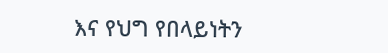እና የህግ የበላይነትን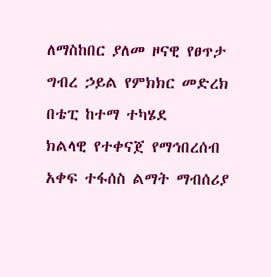ለማስከበር ያለመ ዞናዊ የፀጥታ ግብረ ኃይል የምክክር መድረክ በቴፒ ከተማ ተካሄደ
ክልላዊ የተቀናጀ የማኅበረሰብ አቀፍ ተፋሰስ ልማት ማብሰሪያ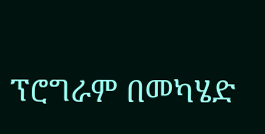ፕሮግራም በመካሄድ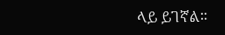ላይ ይገኛል።